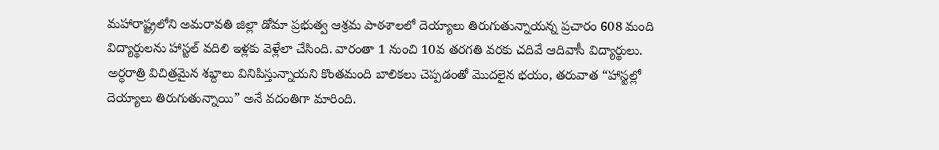మహారాష్ట్రలోని అమరావతి జిల్లా డోమా ప్రభుత్వ ఆశ్రమ పాఠశాలలో దెయ్యాలు తిరుగుతున్నాయన్న ప్రచారం 608 మంది విద్యార్థులను హాస్టల్ వదిలి ఇళ్లకు వెళ్లేలా చేసింది. వారంతా 1 నుంచి 10వ తరగతి వరకు చదివే ఆదివాసీ విద్యార్థులు. అర్ధరాత్రి విచిత్రమైన శబ్దాలు వినిపిస్తున్నాయని కొంతమంది బాలికలు చెప్పడంతో మొదలైన భయం, తరువాత “హాస్టల్లో దెయ్యాలు తిరుగుతున్నాయి” అనే వదంతిగా మారింది.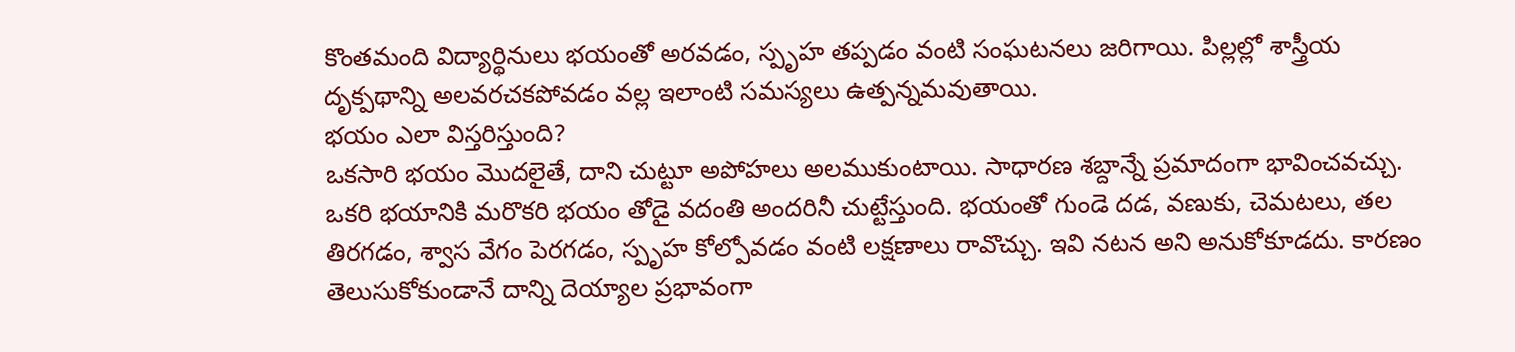కొంతమంది విద్యార్థినులు భయంతో అరవడం, స్పృహ తప్పడం వంటి సంఘటనలు జరిగాయి. పిల్లల్లో శాస్త్రీయ దృక్పథాన్ని అలవరచకపోవడం వల్ల ఇలాంటి సమస్యలు ఉత్పన్నమవుతాయి.
భయం ఎలా విస్తరిస్తుంది?
ఒకసారి భయం మొదలైతే, దాని చుట్టూ అపోహలు అలముకుంటాయి. సాధారణ శబ్దాన్నే ప్రమాదంగా భావించవచ్చు. ఒకరి భయానికి మరొకరి భయం తోడై వదంతి అందరినీ చుట్టేస్తుంది. భయంతో గుండె దడ, వణుకు, చెమటలు, తల తిరగడం, శ్వాస వేగం పెరగడం, స్పృహ కోల్పోవడం వంటి లక్షణాలు రావొచ్చు. ఇవి నటన అని అనుకోకూడదు. కారణం తెలుసుకోకుండానే దాన్ని దెయ్యాల ప్రభావంగా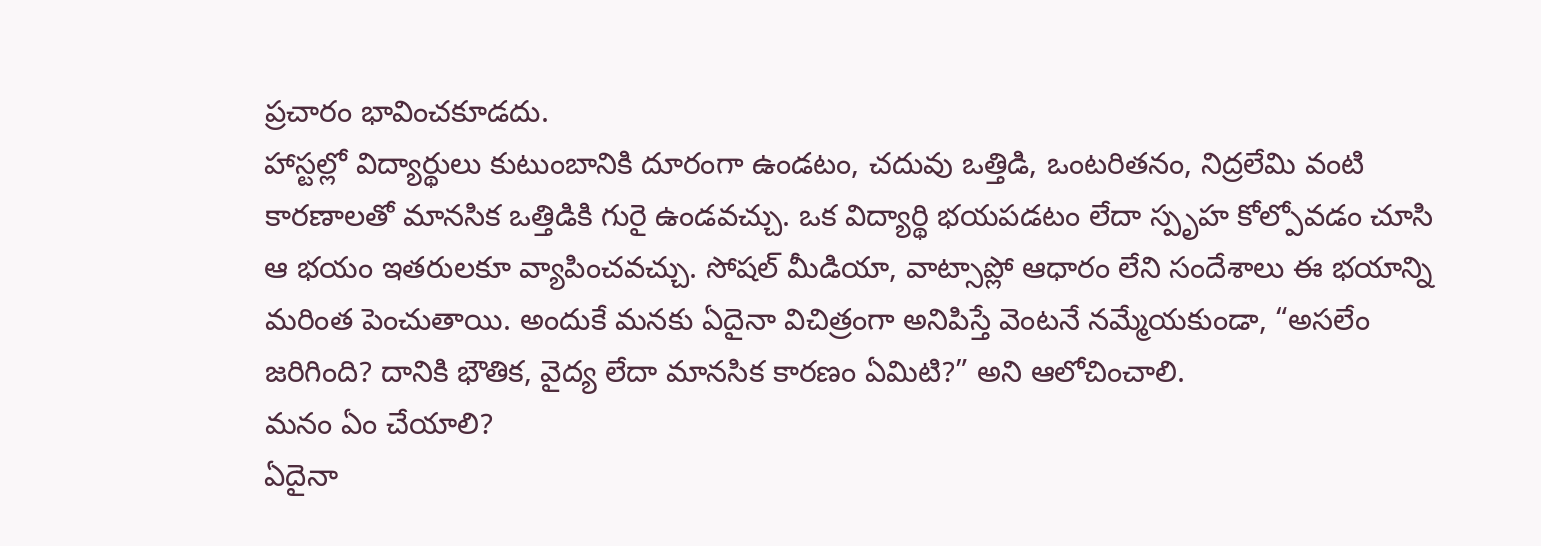ప్రచారం భావించకూడదు.
హాస్టల్లో విద్యార్థులు కుటుంబానికి దూరంగా ఉండటం, చదువు ఒత్తిడి, ఒంటరితనం, నిద్రలేమి వంటి కారణాలతో మానసిక ఒత్తిడికి గురై ఉండవచ్చు. ఒక విద్యార్థి భయపడటం లేదా స్పృహ కోల్పోవడం చూసి ఆ భయం ఇతరులకూ వ్యాపించవచ్చు. సోషల్ మీడియా, వాట్సాప్లో ఆధారం లేని సందేశాలు ఈ భయాన్ని మరింత పెంచుతాయి. అందుకే మనకు ఏదైనా విచిత్రంగా అనిపిస్తే వెంటనే నమ్మేయకుండా, “అసలేం జరిగింది? దానికి భౌతిక, వైద్య లేదా మానసిక కారణం ఏమిటి?” అని ఆలోచించాలి.
మనం ఏం చేయాలి?
ఏదైనా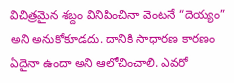విచిత్రమైన శబ్దం వినిపించినా వెంటనే “దెయ్యం” అని అనుకోకూడదు. దానికి సాధారణ కారణం ఏదైనా ఉందా అని ఆలోచించాలి. ఎవరో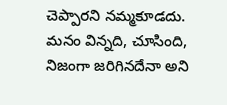చెప్పారని నమ్మకూడదు. మనం విన్నది, చూసింది, నిజంగా జరిగినదేనా అని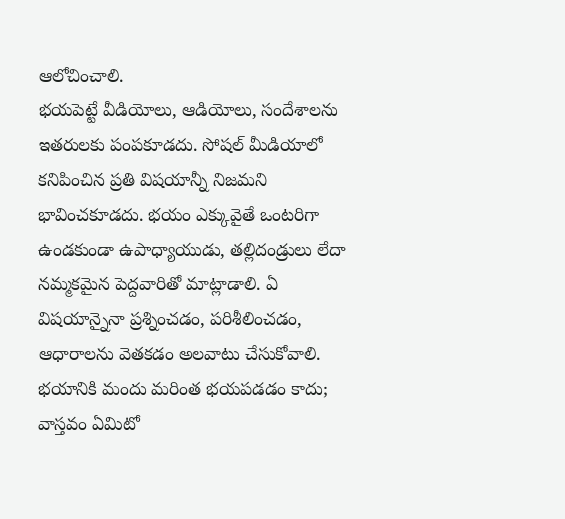ఆలోచించాలి.
భయపెట్టే వీడియోలు, ఆడియోలు, సందేశాలను ఇతరులకు పంపకూడదు. సోషల్ మీడియాలో కనిపించిన ప్రతి విషయాన్నీ నిజమని భావించకూడదు. భయం ఎక్కువైతే ఒంటరిగా ఉండకుండా ఉపాధ్యాయుడు, తల్లిదండ్రులు లేదా నమ్మకమైన పెద్దవారితో మాట్లాడాలి. ఏ విషయాన్నైనా ప్రశ్నించడం, పరిశీలించడం, ఆధారాలను వెతకడం అలవాటు చేసుకోవాలి. భయానికి మందు మరింత భయపడడం కాదు; వాస్తవం ఏమిటో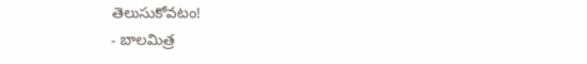తెలుసుకోవటం!
- బాలమిత్ర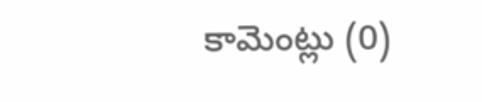కామెంట్లు (0)